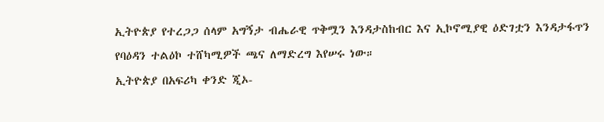ኢትዮጵያ የተረጋጋ ሰላም አግኝታ ብሔራዊ ጥቅሟን እንዳታስከብር እና ኢኮኖሚያዊ ዕድገቷን እንዳታፋጥን የባዕዳን ተልዕኮ ተሸካሚዎች ጫና ለማድረግ እየሠሩ ነው።
ኢትዮጵያ በአፍሪካ ቀንድ ጂኦ-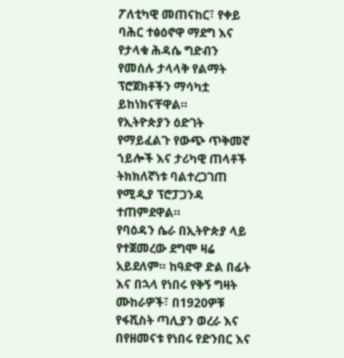ፖለቲካዊ መጠናከር፣ የቀይ ባሕር ተፅዕኖዋ ማደግ እና የታላቁ ሕዳሴ ግድብን የመሰሉ ታላላቅ የልማት ፕሮጀክቶችን ማሳካቷ ይከነክናቸዋል።
የኢትዮጵያን ዕድገት የማይፈልጉ የውጭ ጥቅመኛ ኀይሎች እና ታሪካዊ ጠላቶች ትክክለኛነቱ ባልተረጋገጠ የሚዲያ ፕሮፓጋንዳ ተጠምደዋል።
የባዕዳን ሴራ በኢትዮጵያ ላይ የተጀመረው ደግሞ ዛሬ አይደለም። ከዓድዋ ድል በፊት እና በኋላ የነበሩ የቅኝ ግዛት ሙከራዎች፣ በ1920ዎቹ የፋሺስት ጣሊያን ወረራ እና በየዘመናቱ የነበሩ የድንበር እና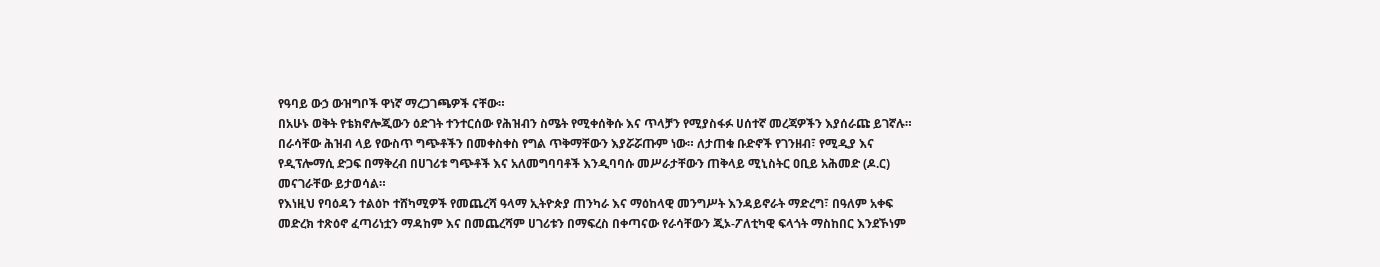የዓባይ ውኃ ውዝግቦች ዋነኛ ማረጋገጫዎች ናቸው።
በአሁኑ ወቅት የቴክኖሎጂውን ዕድገት ተንተርሰው የሕዝብን ስሜት የሚቀሰቅሱ እና ጥላቻን የሚያስፋፉ ሀሰተኛ መረጃዎችን እያሰራጩ ይገኛሉ።
በራሳቸው ሕዝብ ላይ የውስጥ ግጭቶችን በመቀስቀስ የግል ጥቅማቸውን እያሯሯጡም ነው። ለታጠቁ ቡድኖች የገንዘብ፣ የሚዲያ እና የዲፕሎማሲ ድጋፍ በማቅረብ በሀገሪቱ ግጭቶች እና አለመግባባቶች እንዲባባሱ መሥራታቸውን ጠቅላይ ሚኒስትር ዐቢይ አሕመድ (ዶ.ር) መናገራቸው ይታወሳል።
የእነዚህ የባዕዳን ተልዕኮ ተሸካሚዎች የመጨረሻ ዓላማ ኢትዮጵያ ጠንካራ እና ማዕከላዊ መንግሥት እንዳይኖራት ማድረግ፣ በዓለም አቀፍ መድረክ ተጽዕኖ ፈጣሪነቷን ማዳከም እና በመጨረሻም ሀገሪቱን በማፍረስ በቀጣናው የራሳቸውን ጂኦ-ፖለቲካዊ ፍላጎት ማስከበር እንደኾነም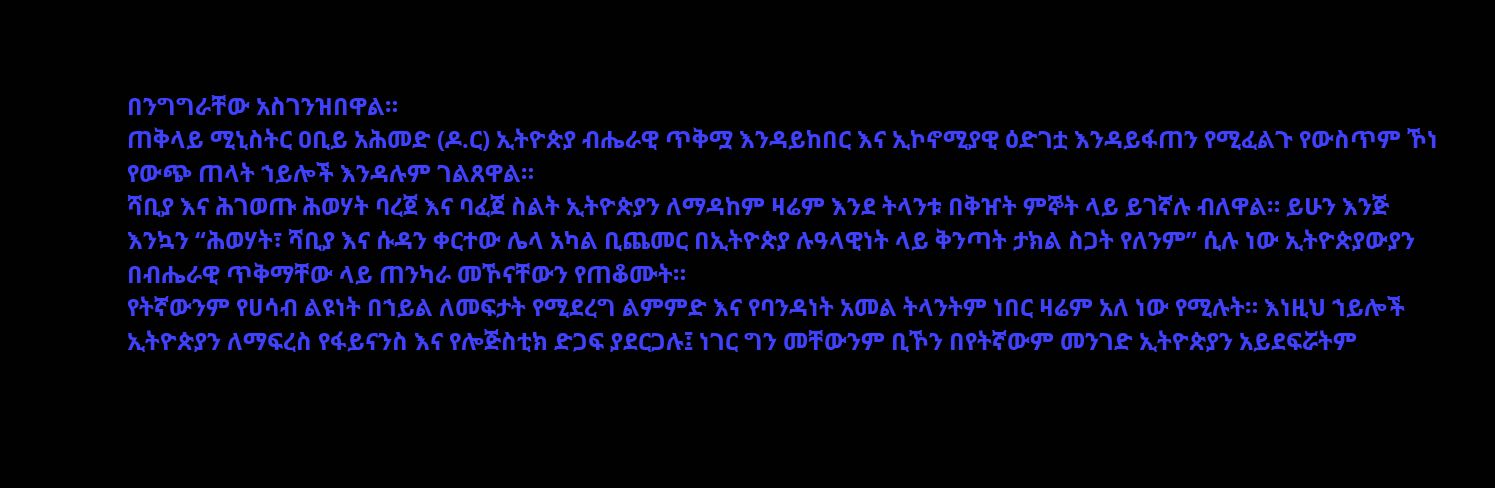በንግግራቸው አስገንዝበዋል።
ጠቅላይ ሚኒስትር ዐቢይ አሕመድ (ዶ.ር) ኢትዮጵያ ብሔራዊ ጥቅሟ እንዳይከበር እና ኢኮኖሚያዊ ዕድገቷ እንዳይፋጠን የሚፈልጉ የውስጥም ኾነ የውጭ ጠላት ኀይሎች እንዳሉም ገልጸዋል።
ሻቢያ እና ሕገወጡ ሕወሃት ባረጀ እና ባፈጀ ስልት ኢትዮጵያን ለማዳከም ዛሬም እንደ ትላንቱ በቅዠት ምኞት ላይ ይገኛሉ ብለዋል። ይሁን እንጅ እንኳን “ሕወሃት፣ ሻቢያ እና ሱዳን ቀርተው ሌላ አካል ቢጨመር በኢትዮጵያ ሉዓላዊነት ላይ ቅንጣት ታክል ስጋት የለንም” ሲሉ ነው ኢትዮጵያውያን በብሔራዊ ጥቅማቸው ላይ ጠንካራ መኾናቸውን የጠቆሙት።
የትኛውንም የሀሳብ ልዩነት በኀይል ለመፍታት የሚደረግ ልምምድ እና የባንዳነት አመል ትላንትም ነበር ዛሬም አለ ነው የሚሉት። እነዚህ ኀይሎች ኢትዮጵያን ለማፍረስ የፋይናንስ እና የሎጅስቲክ ድጋፍ ያደርጋሉ፤ ነገር ግን መቸውንም ቢኾን በየትኛውም መንገድ ኢትዮጵያን አይደፍሯትም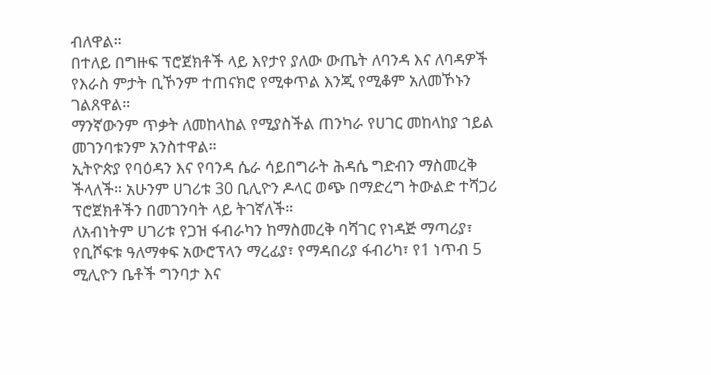ብለዋል።
በተለይ በግዙፍ ፕሮጀክቶች ላይ እየታየ ያለው ውጤት ለባንዳ እና ለባዳዎች የእራስ ምታት ቢኾንም ተጠናክሮ የሚቀጥል እንጂ የሚቆም አለመኾኑን ገልጸዋል።
ማንኛውንም ጥቃት ለመከላከል የሚያስችል ጠንካራ የሀገር መከላከያ ኀይል መገንባቱንም አንስተዋል።
ኢትዮጵያ የባዕዳን እና የባንዳ ሴራ ሳይበግራት ሕዳሴ ግድብን ማስመረቅ ችላለች። አሁንም ሀገሪቱ 30 ቢሊዮን ዶላር ወጭ በማድረግ ትውልድ ተሻጋሪ ፕሮጀክቶችን በመገንባት ላይ ትገኛለች።
ለአብነትም ሀገሪቱ የጋዝ ፋብራካን ከማስመረቅ ባሻገር የነዳጅ ማጣሪያ፣ የቢሾፍቱ ዓለማቀፍ አውሮፕላን ማረፊያ፣ የማዳበሪያ ፋብሪካ፣ የ1 ነጥብ 5 ሚሊዮን ቤቶች ግንባታ እና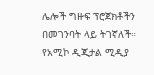ሌሎች ግዙፍ ፕሮጀክቶችን በመገንባት ላይ ትገኛለች።
የአሚኮ ዲጂታል ሚዲያ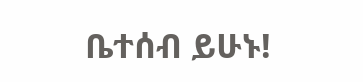ቤተሰብ ይሁኑ!